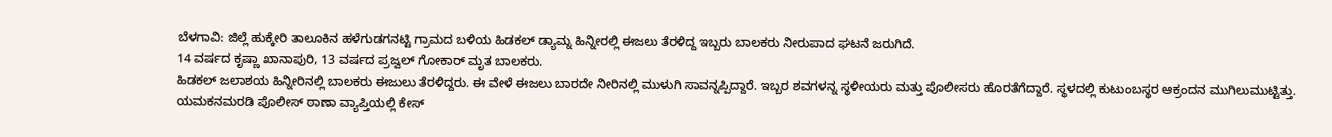ಬೆಳಗಾವಿ: ಜಿಲ್ಲೆ ಹುಕ್ಕೇರಿ ತಾಲೂಕಿನ ಹಳೆಗುಡಗನಟ್ಟಿ ಗ್ರಾಮದ ಬಳಿಯ ಹಿಡಕಲ್ ಡ್ಯಾಮ್ನ ಹಿನ್ನೀರಲ್ಲಿ ಈಜಲು ತೆರಳಿದ್ದ ಇಬ್ಬರು ಬಾಲಕರು ನೀರುಪಾದ ಘಟನೆ ಜರುಗಿದೆ.
14 ವರ್ಷದ ಕೃಷ್ಣಾ ಖಾನಾಪುರಿ, 13 ವರ್ಷದ ಪ್ರಜ್ವಲ್ ಗೋಕಾರ್ ಮೃತ ಬಾಲಕರು.
ಹಿಡಕಲ್ ಜಲಾಶಯ ಹಿನ್ನೀರಿನಲ್ಲಿ ಬಾಲಕರು ಈಜುಲು ತೆರಳಿದ್ದರು. ಈ ವೇಳೆ ಈಜಲು ಬಾರದೇ ನೀರಿನಲ್ಲಿ ಮುಳುಗಿ ಸಾವನ್ನಪ್ಪಿದ್ದಾರೆ. ಇಬ್ಬರ ಶವಗಳನ್ನ ಸ್ಥಳೀಯರು ಮತ್ತು ಪೊಲೀಸರು ಹೊರತೆಗೆದ್ದಾರೆ. ಸ್ಥಳದಲ್ಲಿ ಕುಟುಂಬಸ್ಥರ ಆಕ್ರಂದನ ಮುಗಿಲುಮುಟ್ಟಿತ್ತು. ಯಮಕನಮರಡಿ ಪೊಲೀಸ್ ಠಾಣಾ ವ್ಯಾಪ್ತಿಯಲ್ಲಿ ಕೇಸ್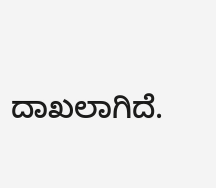ದಾಖಲಾಗಿದೆ.